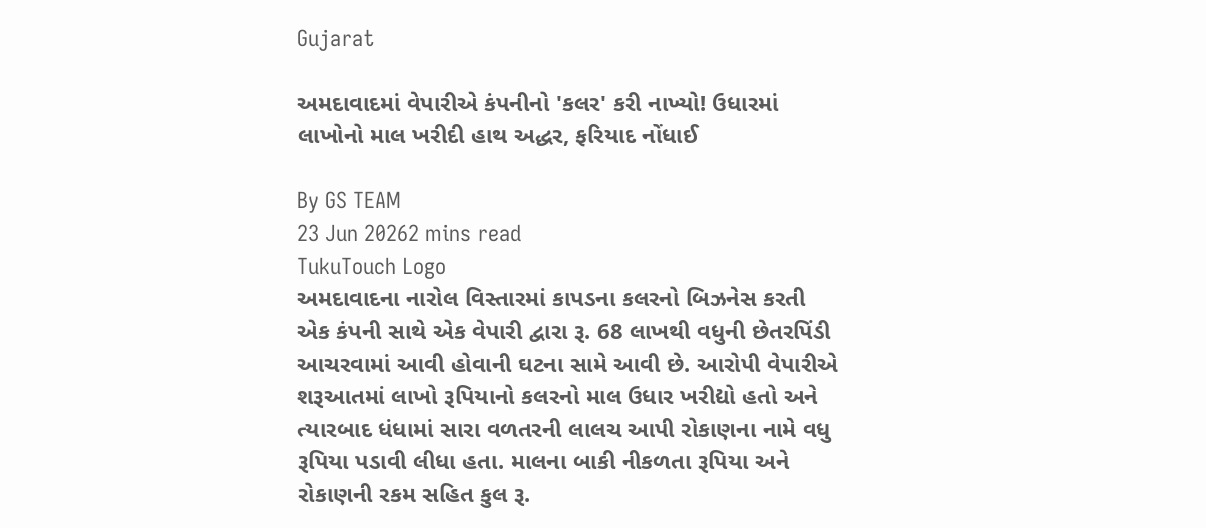Gujarat

અમદાવાદમાં વેપારીએ કંપનીનો 'કલર' કરી નાખ્યો! ઉધારમાં લાખોનો માલ ખરીદી હાથ અદ્ધર, ફરિયાદ નોંધાઈ

By GS TEAM
23 Jun 20262 mins read
TukuTouch Logo
અમદાવાદના નારોલ વિસ્તારમાં કાપડના કલરનો બિઝનેસ કરતી એક કંપની સાથે એક વેપારી દ્વારા રૂ. 68 લાખથી વધુની છેતરપિંડી આચરવામાં આવી હોવાની ઘટના સામે આવી છે. આરોપી વેપારીએ શરૂઆતમાં લાખો રૂપિયાનો કલરનો માલ ઉધાર ખરીદ્યો હતો અને ત્યારબાદ ધંધામાં સારા વળતરની લાલચ આપી રોકાણના નામે વધુ રૂપિયા પડાવી લીધા હતા. માલના બાકી નીકળતા રૂપિયા અને રોકાણની રકમ સહિત કુલ રૂ.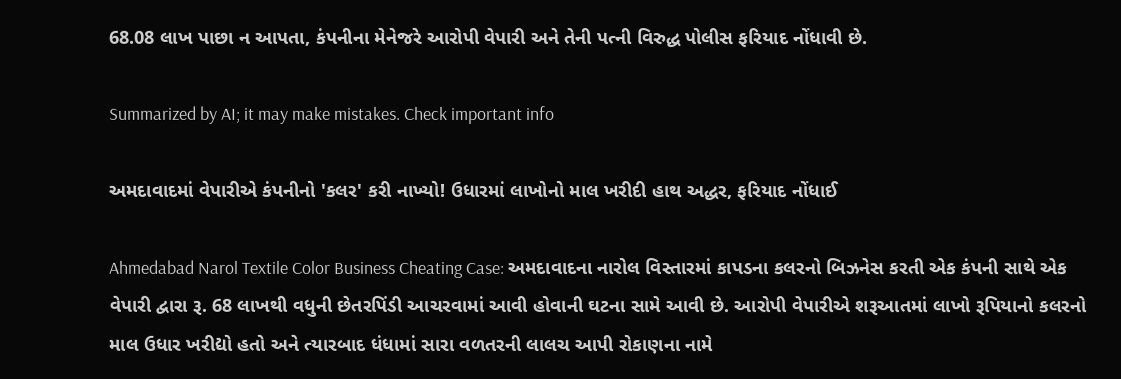68.08 લાખ પાછા ન આપતા, કંપનીના મેનેજરે આરોપી વેપારી અને તેની પત્ની વિરુદ્ધ પોલીસ ફરિયાદ નોંધાવી છે.

Summarized by AI; it may make mistakes. Check important info

અમદાવાદમાં વેપારીએ કંપનીનો 'કલર' કરી નાખ્યો! ઉધારમાં લાખોનો માલ ખરીદી હાથ અદ્ધર, ફરિયાદ નોંધાઈ

Ahmedabad Narol Textile Color Business Cheating Case: અમદાવાદના નારોલ વિસ્તારમાં કાપડના કલરનો બિઝનેસ કરતી એક કંપની સાથે એક વેપારી દ્વારા રૂ. 68 લાખથી વધુની છેતરપિંડી આચરવામાં આવી હોવાની ઘટના સામે આવી છે. આરોપી વેપારીએ શરૂઆતમાં લાખો રૂપિયાનો કલરનો માલ ઉધાર ખરીદ્યો હતો અને ત્યારબાદ ધંધામાં સારા વળતરની લાલચ આપી રોકાણના નામે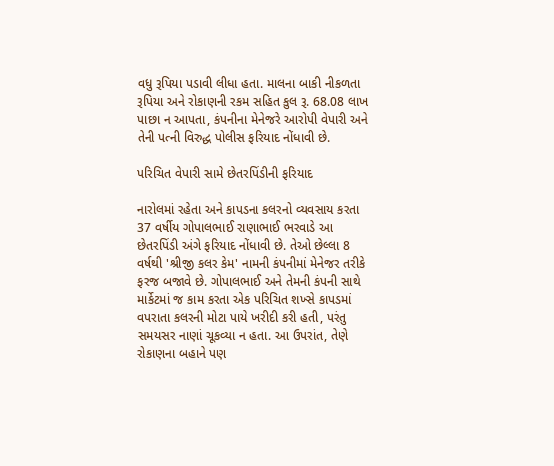વધુ રૂપિયા પડાવી લીધા હતા. માલના બાકી નીકળતા રૂપિયા અને રોકાણની રકમ સહિત કુલ રૂ. 68.08 લાખ પાછા ન આપતા, કંપનીના મેનેજરે આરોપી વેપારી અને તેની પત્ની વિરુદ્ધ પોલીસ ફરિયાદ નોંધાવી છે.

પરિચિત વેપારી સામે છેતરપિંડીની ફરિયાદ

નારોલમાં રહેતા અને કાપડના કલરનો વ્યવસાય કરતા 37 વર્ષીય ગોપાલભાઈ રાણાભાઈ ભરવાડે આ છેતરપિંડી અંગે ફરિયાદ નોંધાવી છે. તેઓ છેલ્લા 8 વર્ષથી 'શ્રીજી કલર કેમ' નામની કંપનીમાં મેનેજર તરીકે ફરજ બજાવે છે. ગોપાલભાઈ અને તેમની કંપની સાથે માર્કેટમાં જ કામ કરતા એક પરિચિત શખ્સે કાપડમાં વપરાતા કલરની મોટા પાયે ખરીદી કરી હતી, પરંતુ સમયસર નાણાં ચૂકવ્યા ન હતા. આ ઉપરાંત, તેણે રોકાણના બહાને પણ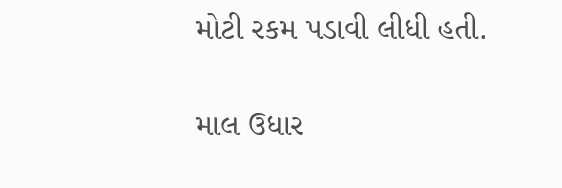મોટી રકમ પડાવી લીધી હતી.

માલ ઉધાર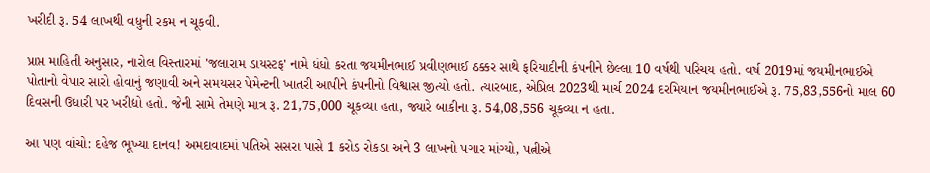ખરીદી રૂ. 54 લાખથી વધુની રકમ ન ચૂકવી.

પ્રાપ્ત માહિતી અનુસાર, નારોલ વિસ્તારમાં 'જલારામ ડાયસ્ટફ' નામે ધંધો કરતા જયમીનભાઈ પ્રવીણભાઈ ઠક્કર સાથે ફરિયાદીની કંપનીને છેલ્લા 10 વર્ષથી પરિચય હતો. વર્ષ 2019માં જયમીનભાઈએ પોતાનો વેપાર સારો હોવાનું જણાવી અને સમયસર પેમેન્ટની ખાતરી આપીને કંપનીનો વિશ્વાસ જીત્યો હતો. ત્યારબાદ, એપ્રિલ 2023થી માર્ચ 2024 દરમિયાન જયમીનભાઈએ રૂ. 75,83,556નો માલ 60 દિવસની ઉધારી પર ખરીદ્યો હતો. જેની સામે તેમણે માત્ર રૂ. 21,75,000 ચૂકવ્યા હતા, જ્યારે બાકીના રૂ. 54,08,556 ચૂકવ્યા ન હતા.

આ પણ વાંચો: દહેજ ભૂખ્યા દાનવ! અમદાવાદમાં પતિએ સસરા પાસે 1 કરોડ રોકડા અને 3 લાખનો પગાર માંગ્યો, પત્નીએ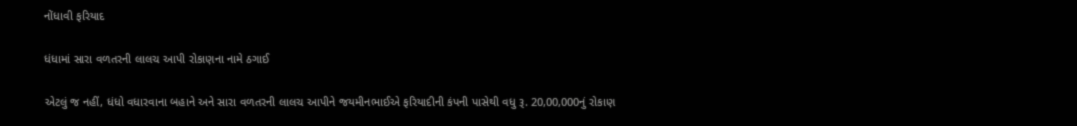નોંધાવી ફરિયાદ

ધંધામાં સારા વળતરની લાલચ આપી રોકાણના નામે ઠગાઈ

એટલું જ નહીં, ધંધો વધારવાના બહાને અને સારા વળતરની લાલચ આપીને જયમીનભાઈએ ફરિયાદીની કંપની પાસેથી વધુ રૂ. 20,00,000નું રોકાણ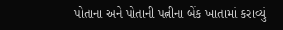પોતાના અને પોતાની પત્નીના બેંક ખાતામાં કરાવ્યું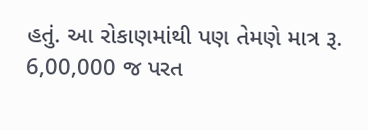હતું. આ રોકાણમાંથી પણ તેમણે માત્ર રૂ. 6,00,000 જ પરત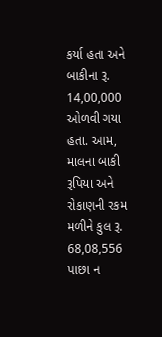કર્યા હતા અને બાકીના રૂ. 14,00,000 ઓળવી ગયા હતા. આમ, માલના બાકી રૂપિયા અને રોકાણની રકમ મળીને કુલ રૂ. 68,08,556 પાછા ન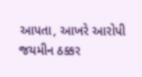આપતા, આખરે આરોપી જયમીન ઠક્કર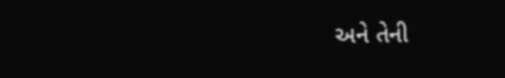અને તેની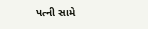પત્ની સામે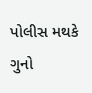પોલીસ મથકે ગુનો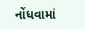નોંધવામાં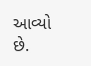આવ્યો છે.